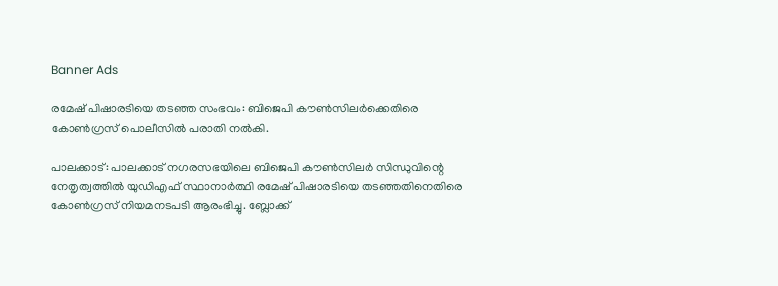Banner Ads

രമേഷ് പിഷാരടിയെ തടഞ്ഞ സംഭവം: ബിജെപി കൗൺസിലർക്കെതിരെ കോൺഗ്രസ് പൊലീസിൽ പരാതി നൽകി.

പാലക്കാട്: പാലക്കാട് നഗരസഭയിലെ ബിജെപി കൗൺസിലർ സിന്ധുവിന്റെ നേതൃത്വത്തിൽ യുഡിഎഫ് സ്ഥാനാർത്ഥി രമേഷ് പിഷാരടിയെ തടഞ്ഞതിനെതിരെ കോൺഗ്രസ് നിയമനടപടി ആരംഭിച്ചു. ബ്ലോക്ക്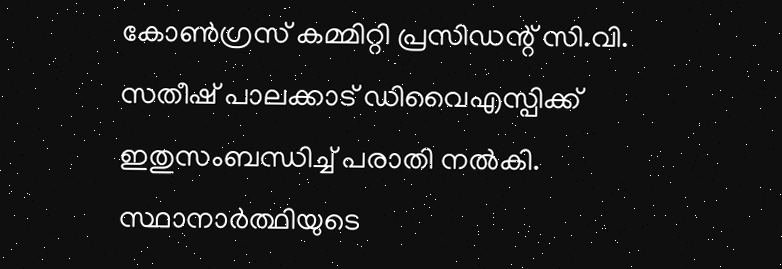കോൺഗ്രസ് കമ്മിറ്റി പ്രസിഡന്റ് സി.വി. സതീഷ് പാലക്കാട് ഡിവൈഎസ്പിക്ക് ഇതുസംബന്ധിച്ച് പരാതി നൽകി. സ്ഥാനാർത്ഥിയുടെ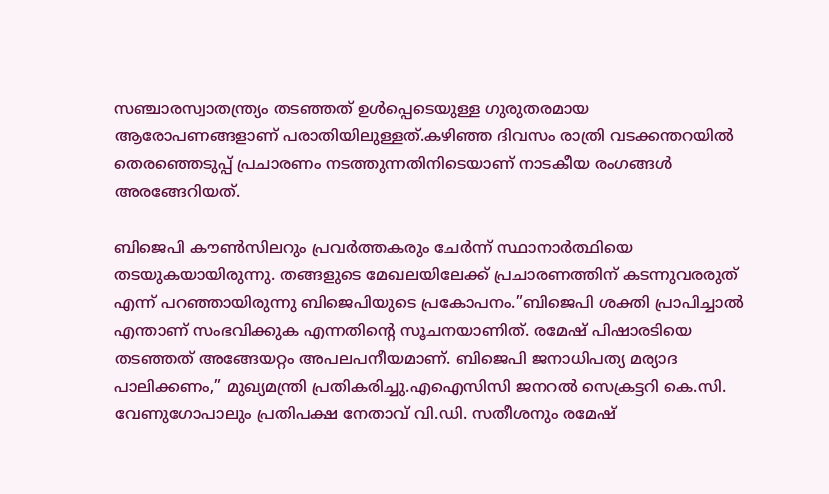സഞ്ചാരസ്വാതന്ത്ര്യം തടഞ്ഞത് ഉൾപ്പെടെയുള്ള ഗുരുതരമായ ആരോപണങ്ങളാണ് പരാതിയിലുള്ളത്.കഴിഞ്ഞ ദിവസം രാത്രി വടക്കന്തറയിൽ തെരഞ്ഞെടുപ്പ് പ്രചാരണം നടത്തുന്നതിനിടെയാണ് നാടകീയ രംഗങ്ങൾ അരങ്ങേറിയത്.

ബിജെപി കൗൺസിലറും പ്രവർത്തകരും ചേർന്ന് സ്ഥാനാർത്ഥിയെ തടയുകയായിരുന്നു. തങ്ങളുടെ മേഖലയിലേക്ക് പ്രചാരണത്തിന് കടന്നുവരരുത് എന്ന് പറഞ്ഞായിരുന്നു ബിജെപിയുടെ പ്രകോപനം.”ബിജെപി ശക്തി പ്രാപിച്ചാൽ എന്താണ് സംഭവിക്കുക എന്നതിന്റെ സൂചനയാണിത്. രമേഷ് പിഷാരടിയെ തടഞ്ഞത് അങ്ങേയറ്റം അപലപനീയമാണ്. ബിജെപി ജനാധിപത്യ മര്യാദ പാലിക്കണം,” മുഖ്യമന്ത്രി പ്രതികരിച്ചു.എഐസിസി ജനറൽ സെക്രട്ടറി കെ.സി. വേണുഗോപാലും പ്രതിപക്ഷ നേതാവ് വി.ഡി. സതീശനും രമേഷ്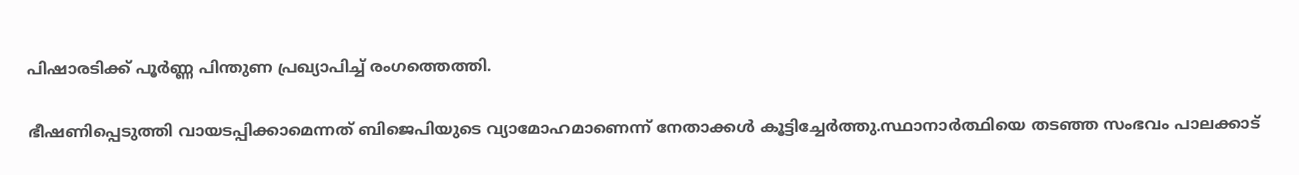പിഷാരടിക്ക് പൂർണ്ണ പിന്തുണ പ്രഖ്യാപിച്ച് രംഗത്തെത്തി.

ഭീഷണിപ്പെടുത്തി വായടപ്പിക്കാമെന്നത് ബിജെപിയുടെ വ്യാമോഹമാണെന്ന് നേതാക്കൾ കൂട്ടിച്ചേർത്തു.സ്ഥാനാർത്ഥിയെ തടഞ്ഞ സംഭവം പാലക്കാട്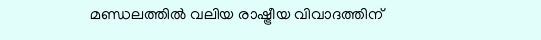മണ്ഡലത്തിൽ വലിയ രാഷ്ട്രീയ വിവാദത്തിന്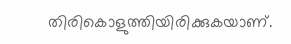തിരികൊളുത്തിയിരിക്കുകയാണ്.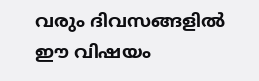വരും ദിവസങ്ങളിൽ ഈ വിഷയം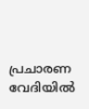പ്രചാരണ വേദിയിൽ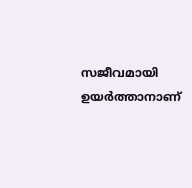സജീവമായി ഉയർത്താനാണ്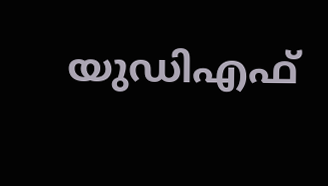യുഡിഎഫ്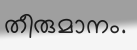തീരുമാനം.